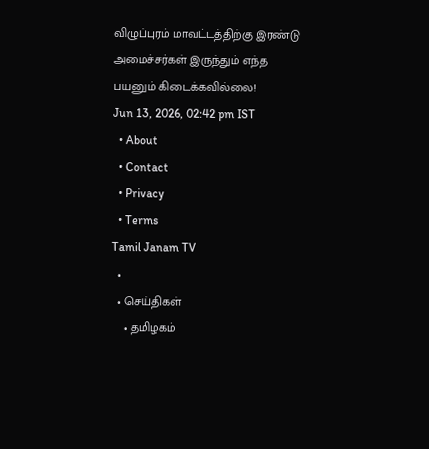விழுப்புரம் மாவட்டத்திற்கு இரண்டு அமைச்சர்கள் இருந்தும் எந்த பயனும் கிடைக்கவில்லை!
Jun 13, 2026, 02:42 pm IST
  • About
  • Contact
  • Privacy
  • Terms
Tamil Janam TV
  •
  • செய்திகள்
    • தமிழகம்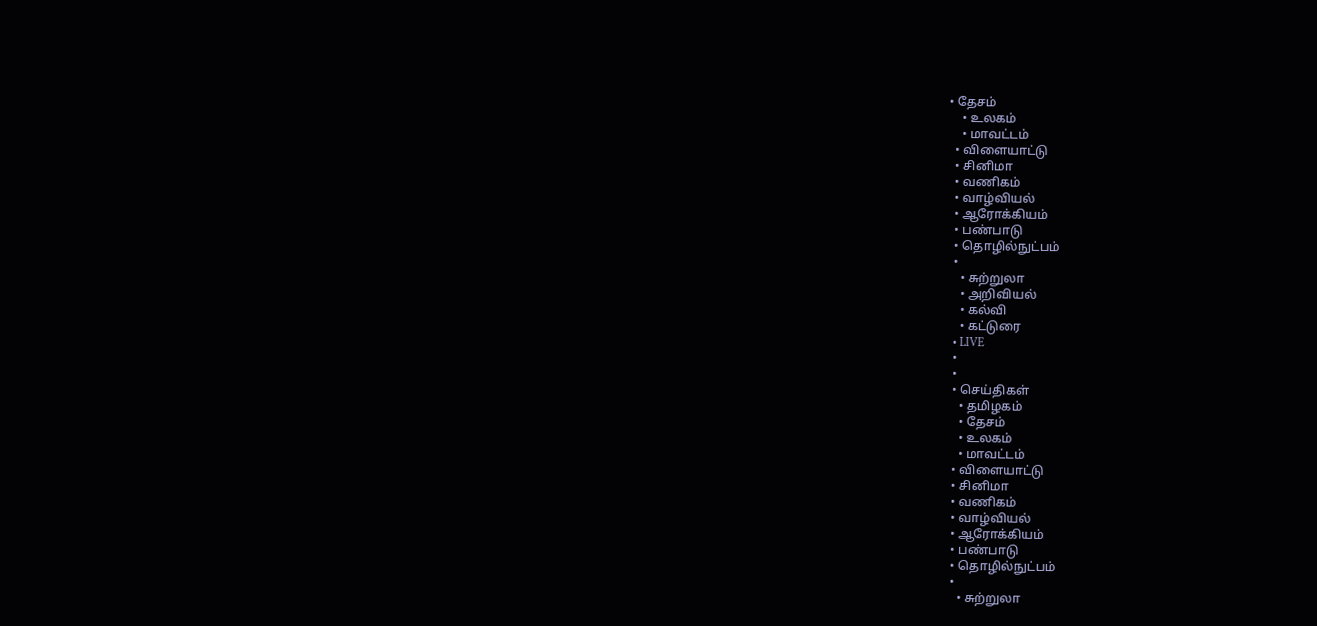• தேசம்
    • உலகம்
    • மாவட்டம்
  • விளையாட்டு
  • சினிமா
  • வணிகம்
  • வாழ்வியல்
  • ஆரோக்கியம்
  • பண்பாடு
  • தொழில்நுட்பம்
  •
    • சுற்றுலா
    • அறிவியல்
    • கல்வி
    • கட்டுரை
  • LIVE
  •
  •
  • செய்திகள்
    • தமிழகம்
    • தேசம்
    • உலகம்
    • மாவட்டம்
  • விளையாட்டு
  • சினிமா
  • வணிகம்
  • வாழ்வியல்
  • ஆரோக்கியம்
  • பண்பாடு
  • தொழில்நுட்பம்
  •
    • சுற்றுலா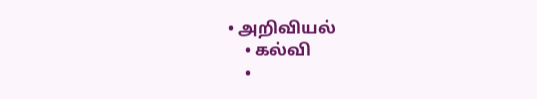• அறிவியல்
    • கல்வி
    •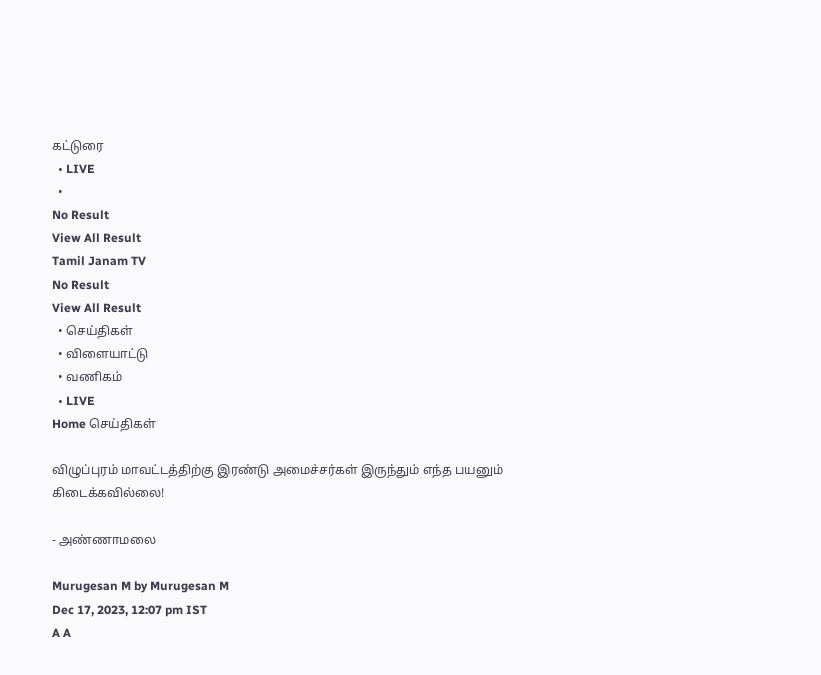கட்டுரை
  • LIVE
  •
No Result
View All Result
Tamil Janam TV
No Result
View All Result
  • செய்திகள்
  • விளையாட்டு
  • வணிகம்
  • LIVE
Home செய்திகள்

விழுப்புரம் மாவட்டத்திற்கு இரண்டு அமைச்சர்கள் இருந்தும் எந்த பயனும் கிடைக்கவில்லை!

- அண்ணாமலை

Murugesan M by Murugesan M
Dec 17, 2023, 12:07 pm IST
A A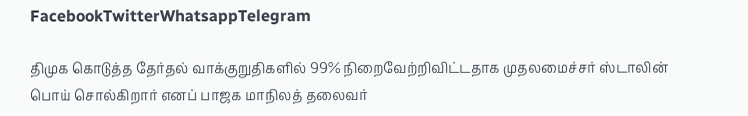FacebookTwitterWhatsappTelegram

திமுக கொடுத்த தேர்தல் வாக்குறுதிகளில் 99% நிறைவேற்றிவிட்டதாக முதலமைச்சர் ஸ்டாலின் பொய் சொல்கிறார் எனப் பாஜக மாநிலத் தலைவர்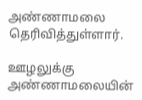அண்ணாமலை தெரிவித்துள்ளார்.

ஊழலுக்கு அண்ணாமலையின்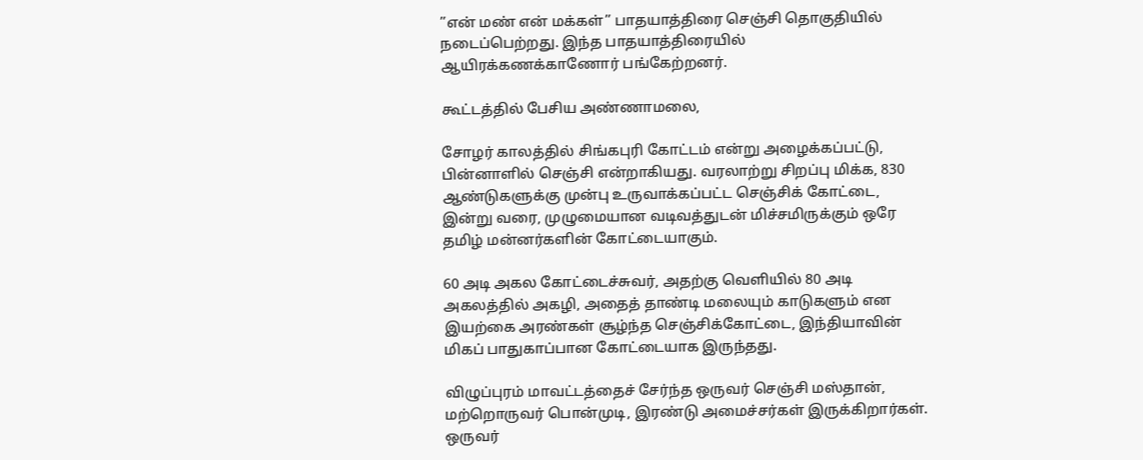”என் மண் என் மக்கள்” பாதயாத்திரை செஞ்சி தொகுதியில் நடைப்பெற்றது. இந்த பாதயாத்திரையில் ஆயிரக்கணக்காணோர் பங்கேற்றனர்.

கூட்டத்தில் பேசிய அண்ணாமலை,

சோழர் காலத்தில் சிங்கபுரி கோட்டம் என்று அழைக்கப்பட்டு, பின்னாளில் செஞ்சி என்றாகியது. வரலாற்று சிறப்பு மிக்க, 830 ஆண்டுகளுக்கு முன்பு உருவாக்கப்பட்ட செஞ்சிக் கோட்டை, இன்று வரை, முழுமையான வடிவத்துடன் மிச்சமிருக்கும் ஒரே தமிழ் மன்னர்களின் கோட்டையாகும்.

60 அடி அகல கோட்டைச்சுவர், அதற்கு வெளியில் 80 அடி அகலத்தில் அகழி, அதைத் தாண்டி மலையும் காடுகளும் என இயற்கை அரண்கள் சூழ்ந்த செஞ்சிக்கோட்டை, இந்தியாவின் மிகப் பாதுகாப்பான கோட்டையாக இருந்தது.

விழுப்புரம் மாவட்டத்தைச் சேர்ந்த ஒருவர் செஞ்சி மஸ்தான், மற்றொருவர் பொன்முடி, இரண்டு அமைச்சர்கள் இருக்கிறார்கள். ஒருவர்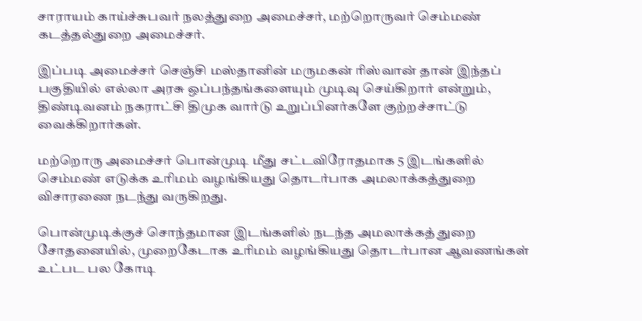சாராயம் காய்ச்சுபவர் நலத்துறை அமைச்சர், மற்றொருவர் செம்மண் கடத்தல்துறை அமைச்சர்.

இப்படி அமைச்சர் செஞ்சி மஸ்தானின் மருமகன் ரிஸ்வான் தான் இந்தப் பகுதியில் எல்லா அரசு ஒப்பந்தங்களையும் முடிவு செய்கிறார் என்றும், திண்டிவனம் நகராட்சி திமுக வார்டு உறுப்பினர்களே குற்றச்சாட்டு வைக்கிறார்கள்.

மற்றொரு அமைச்சர் பொன்முடி மீது சட்டவிரோதமாக 5 இடங்களில் செம்மண் எடுக்க உரிமம் வழங்கியது தொடர்பாக அமலாக்கத்துறை விசாரணை நடந்து வருகிறது.

பொன்முடிக்குச் சொந்தமான இடங்களில் நடந்த அமலாக்கத் துறை சோதனையில், முறைகேடாக உரிமம் வழங்கியது தொடர்பான ஆவணங்கள் உட்பட பல கோடி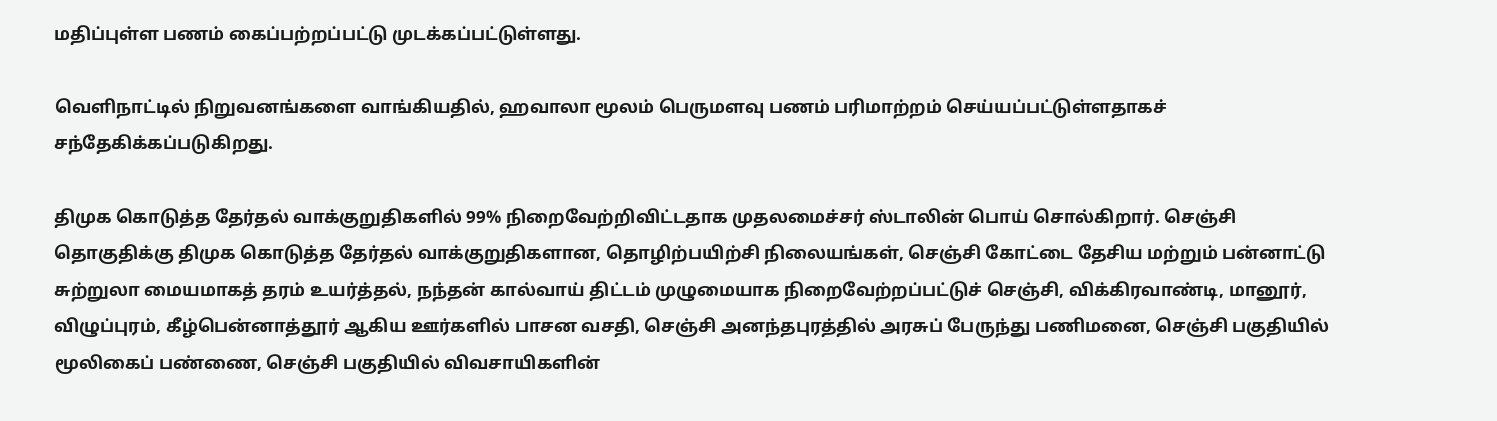மதிப்புள்ள பணம் கைப்பற்றப்பட்டு முடக்கப்பட்டுள்ளது.

வெளிநாட்டில் நிறுவனங்களை வாங்கியதில், ஹவாலா மூலம் பெருமளவு பணம் பரிமாற்றம் செய்யப்பட்டுள்ளதாகச் சந்தேகிக்கப்படுகிறது.

திமுக கொடுத்த தேர்தல் வாக்குறுதிகளில் 99% நிறைவேற்றிவிட்டதாக முதலமைச்சர் ஸ்டாலின் பொய் சொல்கிறார். செஞ்சி தொகுதிக்கு திமுக கொடுத்த தேர்தல் வாக்குறுதிகளான, தொழிற்பயிற்சி நிலையங்கள், செஞ்சி கோட்டை தேசிய மற்றும் பன்னாட்டு சுற்றுலா மையமாகத் தரம் உயர்த்தல், நந்தன் கால்வாய் திட்டம் முழுமையாக நிறைவேற்றப்பட்டுச் செஞ்சி, விக்கிரவாண்டி, மானூர், விழுப்புரம், கீழ்பென்னாத்தூர் ஆகிய ஊர்களில் பாசன வசதி, செஞ்சி அனந்தபுரத்தில் அரசுப் பேருந்து பணிமனை, செஞ்சி பகுதியில் மூலிகைப் பண்ணை, செஞ்சி பகுதியில் விவசாயிகளின்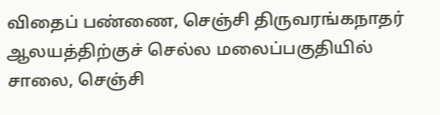விதைப் பண்ணை, செஞ்சி திருவரங்கநாதர் ஆலயத்திற்குச் செல்ல மலைப்பகுதியில் சாலை, செஞ்சி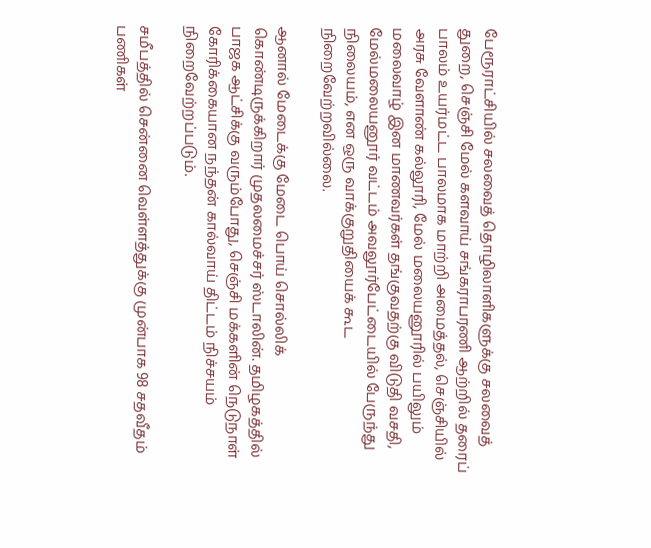பேரூராட்சியில் சலவைத் தொழிலாளிகளுக்கு சலவைத் துறை, செஞ்சி மேல் களவாய் சங்கராபரணி ஆற்றில் தரைப் பாலம் உயர்மட்ட பாலமாக மாற்றி அமைத்தல், செஞ்சியில் அரசு வேளாண் கல்லூரி, மேல் மலையனூரில் பயிலும் மலைவாழ் இன மாணவர்கள் தங்குவதற்கு விடுதி வசதி, மேல்மலையனூர் வட்டம் அவலூர்பேட்டையில் பேருந்து நிலையம், என ஒரு வாக்குறுதியைக் கூட நிறைவேற்றவில்லை.

ஆனால் மேடைக்கு மேடை பொய் சொல்லிக் கொண்டிருக்கிறார் முதலமைச்சர் ஸ்டாலின். தமிழகத்தில் பாஜக ஆட்சிக்கு வரும்போது, செஞ்சி மக்களின் நெடுநாள் கோரிக்கையான நந்தன் கால்வாய் திட்டம் நிச்சயம் நிறைவேற்றப்படும்.

சமீபத்தில் சென்னை வெள்ளத்துக்கு முன்பாக 98 சதவீதம் பணிகள்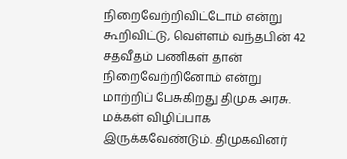நிறைவேற்றிவிட்டோம் என்று கூறிவிட்டு, வெள்ளம் வந்தபின் 42 சதவீதம் பணிகள் தான் நிறைவேற்றினோம் என்று மாற்றிப் பேசுகிறது திமுக அரசு. மக்கள் விழிப்பாக இருக்கவேண்டும். திமுகவினர்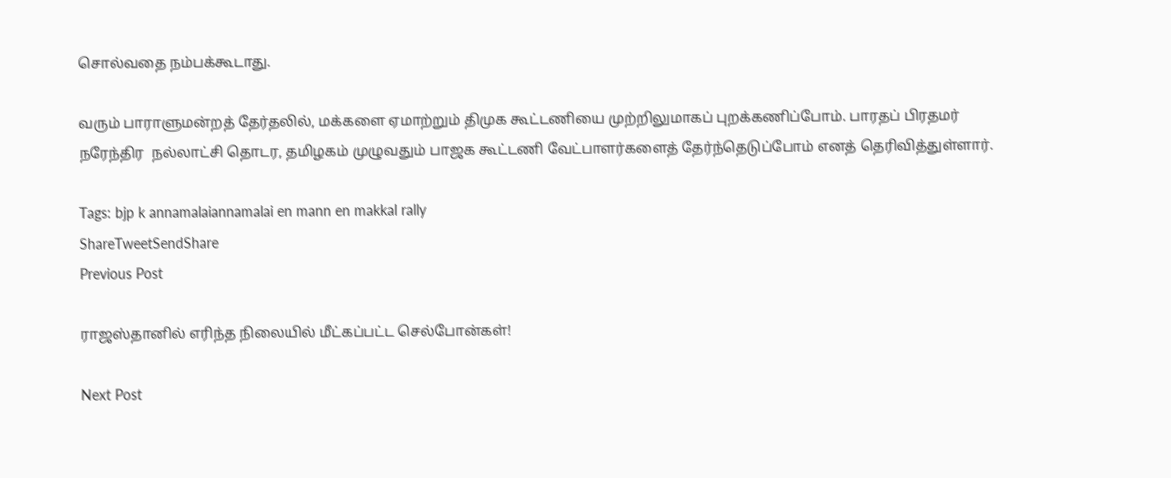சொல்வதை நம்பக்கூடாது.

வரும் பாராளுமன்றத் தேர்தலில், மக்களை ஏமாற்றும் திமுக கூட்டணியை முற்றிலுமாகப் புறக்கணிப்போம். பாரதப் பிரதமர்
நரேந்திர  நல்லாட்சி தொடர, தமிழகம் முழுவதும் பாஜக கூட்டணி வேட்பாளர்களைத் தேர்ந்தெடுப்போம் எனத் தெரிவித்துள்ளார்.

Tags: bjp k annamalaiannamalai en mann en makkal rally
ShareTweetSendShare
Previous Post

ராஜஸ்தானில் எரிந்த நிலையில் மீட்கப்பட்ட செல்போன்கள்!

Next Post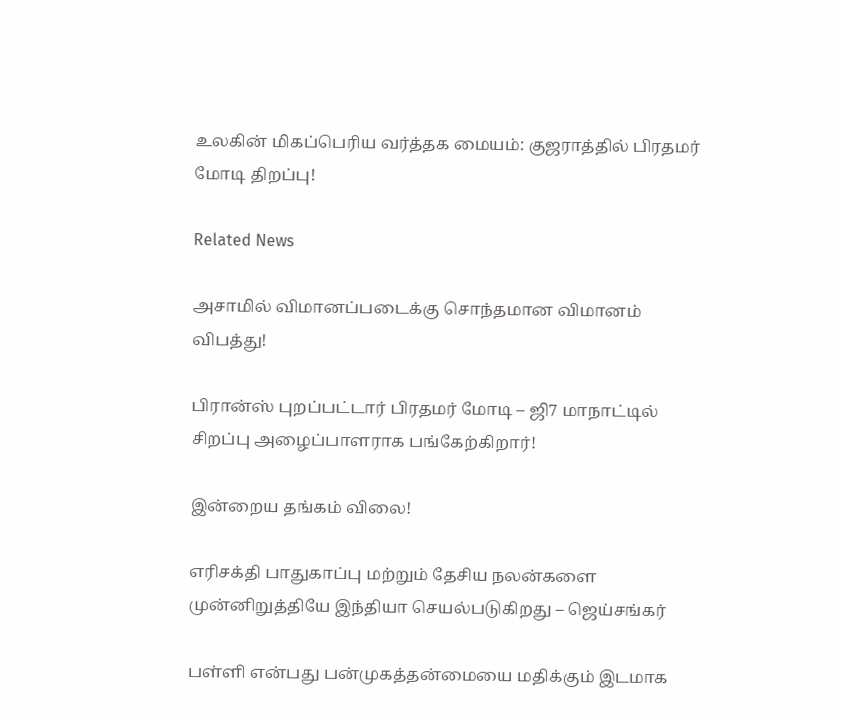உலகின் மிகப்பெரிய வர்த்தக மையம்: குஜராத்தில் பிரதமர் மோடி திறப்பு!

Related News

அசாமில் விமானப்படைக்கு சொந்தமான விமானம் விபத்து!

பிரான்ஸ் புறப்பட்டார் பிரதமர் மோடி – ஜி7 மாநாட்டில் சிறப்பு அழைப்பாளராக பங்கேற்கிறார்!

இன்றைய தங்கம் விலை!

எரிசக்தி பாதுகாப்பு மற்றும் தேசிய நலன்களை முன்னிறுத்தியே இந்தியா செயல்படுகிறது – ஜெய்சங்கர்

பள்ளி என்பது பன்முகத்தன்மையை மதிக்கும் இடமாக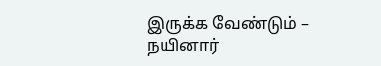இருக்க வேண்டும் – நயினார்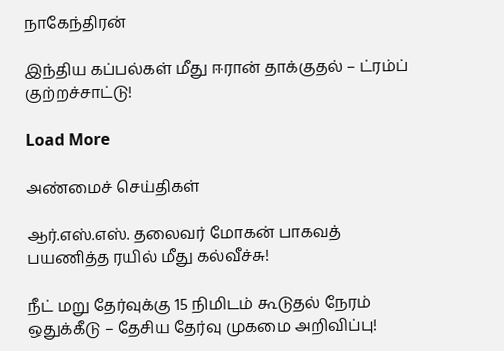நாகேந்திரன்

இந்திய கப்பல்கள் மீது ஈரான் தாக்குதல் – ட்ரம்ப் குற்றச்சாட்டு!

Load More

அண்மைச் செய்திகள்

ஆர்.எஸ்.எஸ். தலைவர் மோகன் பாகவத் பயணித்த ரயில் மீது கல்வீச்சு!

நீட் மறு தேர்வுக்கு 15 நிமிடம் கூடுதல் நேரம் ஒதுக்கீடு – தேசிய தேர்வு முகமை அறிவிப்பு!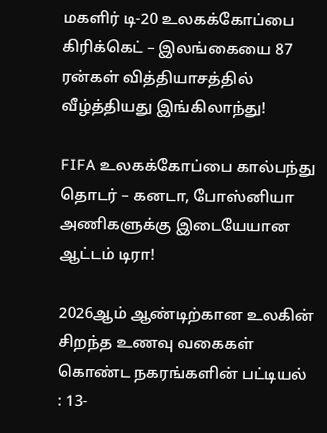மகளிர் டி-20 உலகக்கோப்பை கிரிக்கெட் – இலங்கையை 87 ரன்கள் வித்தியாசத்தில் வீழ்த்தியது இங்கிலாந்து!

FIFA உலகக்கோப்பை கால்பந்து தொடர் – கனடா, போஸ்னியா அணிகளுக்கு இடையேயான ஆட்டம் டிரா!

2026ஆம் ஆண்டிற்கான உலகின் சிறந்த உணவு வகைகள் கொண்ட நகரங்களின் பட்டியல் : 13-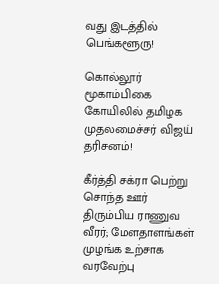வது இடத்தில் பெங்களூரு!

கொல்லூர் மூகாம்பிகை கோயிலில் தமிழக முதலமைச்சர் விஜய் தரிசனம்!

கீர்த்தி சக்ரா பெற்று சொந்த ஊர் திரும்பிய ராணுவ வீரர்; மேளதாளங்கள் முழங்க உற்சாக வரவேற்பு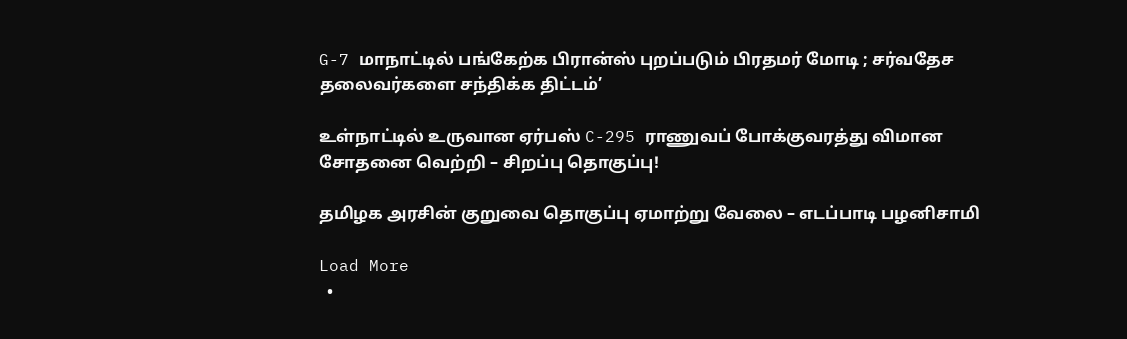G-7 மாநாட்டில் பங்கேற்க பிரான்ஸ் புறப்படும் பிரதமர் மோடி ; சர்வதேச தலைவர்களை சந்திக்க திட்டம்’

உள்நாட்டில் உருவான ஏர்பஸ் C-295 ராணுவப் போக்குவரத்து விமான சோதனை வெற்றி – சிறப்பு தொகுப்பு!

தமிழக அரசின் குறுவை தொகுப்பு ஏமாற்று வேலை – எடப்பாடி பழனிசாமி

Load More
  •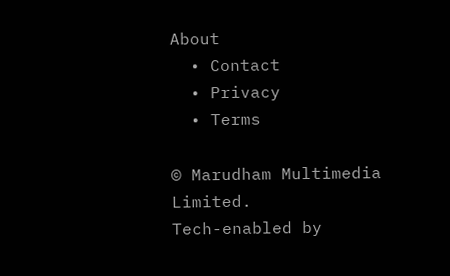About
  • Contact
  • Privacy
  • Terms

© Marudham Multimedia Limited.
Tech-enabled by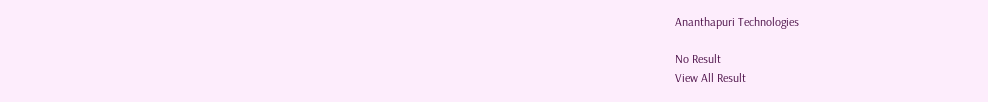Ananthapuri Technologies

No Result
View All Result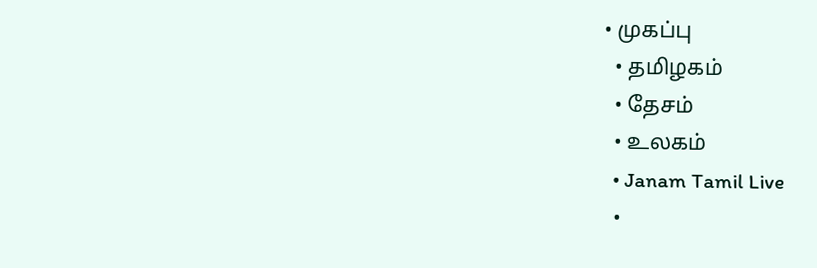• முகப்பு
  • தமிழகம்
  • தேசம்
  • உலகம்
  • Janam Tamil Live
  •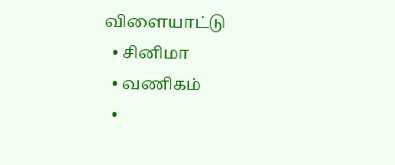விளையாட்டு
  • சினிமா
  • வணிகம்
  •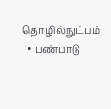தொழில்நுட்பம்
  • பண்பாடு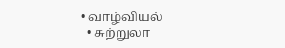• வாழ்வியல்
  • சுற்றுலா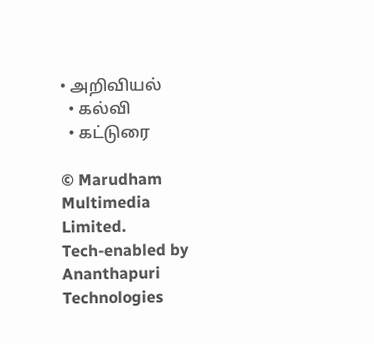• அறிவியல்
  • கல்வி
  • கட்டுரை

© Marudham Multimedia Limited.
Tech-enabled by Ananthapuri Technologies